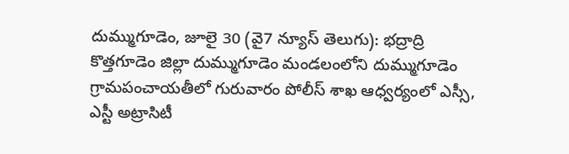దుమ్ముగూడెం, జూలై 30 (వై7 న్యూస్ తెలుగు): భద్రాద్రి కొత్తగూడెం జిల్లా దుమ్ముగూడెం మండలంలోని దుమ్ముగూడెం గ్రామపంచాయతీలో గురువారం పోలీస్ శాఖ ఆధ్వర్యంలో ఎస్సీ, ఎస్టీ అట్రాసిటీ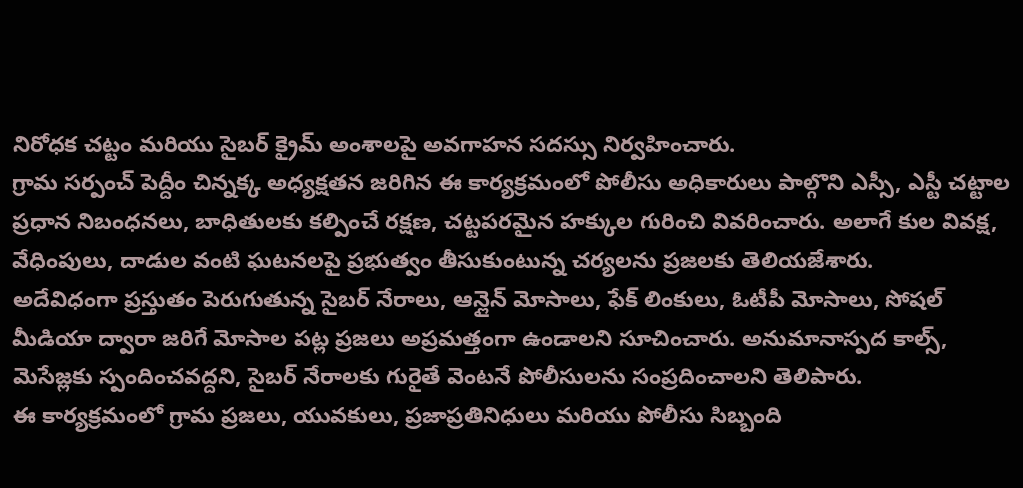నిరోధక చట్టం మరియు సైబర్ క్రైమ్ అంశాలపై అవగాహన సదస్సు నిర్వహించారు.
గ్రామ సర్పంచ్ పెద్దీం చిన్నక్క అధ్యక్షతన జరిగిన ఈ కార్యక్రమంలో పోలీసు అధికారులు పాల్గొని ఎస్సీ, ఎస్టీ చట్టాల ప్రధాన నిబంధనలు, బాధితులకు కల్పించే రక్షణ, చట్టపరమైన హక్కుల గురించి వివరించారు. అలాగే కుల వివక్ష, వేధింపులు, దాడుల వంటి ఘటనలపై ప్రభుత్వం తీసుకుంటున్న చర్యలను ప్రజలకు తెలియజేశారు.
అదేవిధంగా ప్రస్తుతం పెరుగుతున్న సైబర్ నేరాలు, ఆన్లైన్ మోసాలు, ఫేక్ లింకులు, ఓటీపీ మోసాలు, సోషల్ మీడియా ద్వారా జరిగే మోసాల పట్ల ప్రజలు అప్రమత్తంగా ఉండాలని సూచించారు. అనుమానాస్పద కాల్స్, మెసేజ్లకు స్పందించవద్దని, సైబర్ నేరాలకు గురైతే వెంటనే పోలీసులను సంప్రదించాలని తెలిపారు.
ఈ కార్యక్రమంలో గ్రామ ప్రజలు, యువకులు, ప్రజాప్రతినిధులు మరియు పోలీసు సిబ్బంది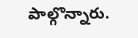పాల్గొన్నారు.